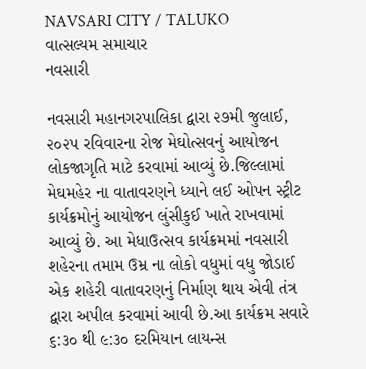NAVSARI CITY / TALUKO
વાત્સલ્યમ સમાચાર
નવસારી

નવસારી મહાનગરપાલિકા દ્વારા ૨૭મી જુલાઈ, ૨૦૨૫ રવિવારના રોજ મેઘોત્સવનું આયોજન લોકજાગૃતિ માટે કરવામાં આવ્યું છે.જિલ્લામાં મેઘમહેર ના વાતાવરણને ધ્યાને લઈ ઓપન સ્ટ્રીટ કાર્યક્રમોનું આયોજન લુંસીકુઈ ખાતે રાખવામાં આવ્યું છે. આ મેધાઉત્સવ કાર્યક્રમમાં નવસારી શહેરના તમામ ઉમ્ર ના લોકો વધુમાં વધુ જોડાઈ એક શહેરી વાતાવરણનું નિર્માણ થાય એવી તંત્ર દ્વારા અપીલ કરવામાં આવી છે.આ કાર્યક્રમ સવારે ૬:૩૦ થી ૯:૩૦ દરમિયાન લાયન્સ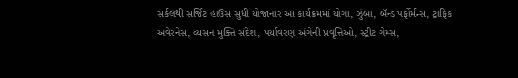સર્કલથી સર્જિટ હાઉસ સુધી યોજાનાર આ કાર્યક્રમમાં યોગા, ઝુંબા, બૅન્ડ પર્ફોર્મન્સ, ટ્રાફિક અવેરનેસ, વ્યસન મુક્તિ સંદેશ, પર્યાવરણ અંગેની પ્રવૃત્તિઓ, સ્ટ્રીટ ગેમ્સ,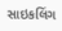સાઇકલિંગ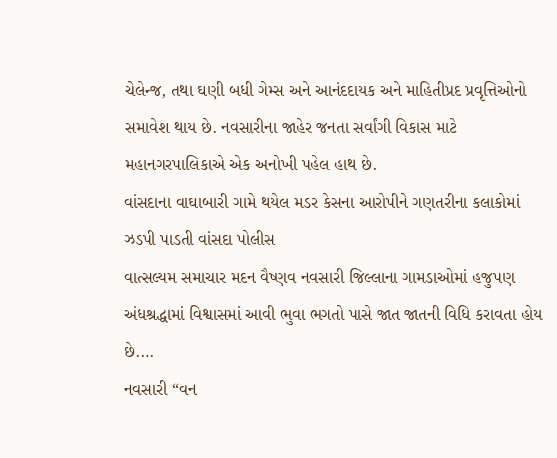ચેલેન્જ, તથા ઘણી બધી ગેમ્સ અને આનંદદાયક અને માહિતીપ્રદ પ્રવૃત્તિઓનો સમાવેશ થાય છે. નવસારીના જાહેર જનતા સર્વાંગી વિકાસ માટે મહાનગરપાલિકાએ એક અનોખી પહેલ હાથ છે.
વાંસદાના વાઘાબારી ગામે થયેલ મડર કેસના આરોપીને ગણતરીના કલાકોમાં ઝડપી પાડતી વાંસદા પોલીસ
વાત્સલ્યમ સમાચાર મદન વૈષ્ણવ નવસારી જિલ્લાના ગામડાઓમાં હજુપણ અંધશ્રદ્ધામાં વિશ્વાસમાં આવી ભુવા ભગતો પાસે જાત જાતની વિધિ કરાવતા હોય છે.…
નવસારી “વન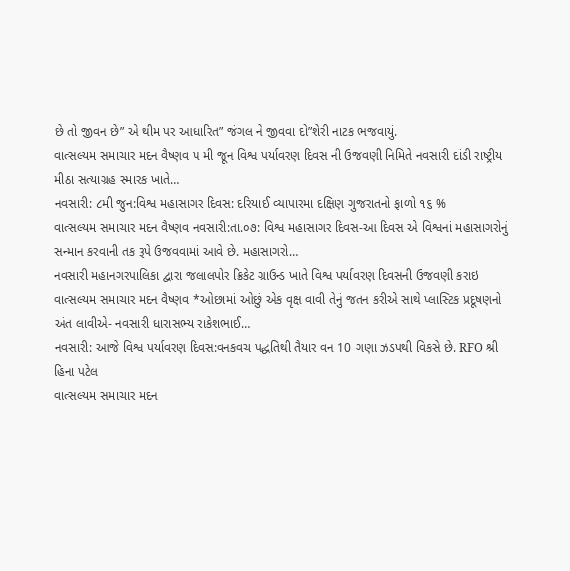છે તો જીવન છે” એ થીમ પર આધારિત” જંગલ ને જીવવા દો”શેરી નાટક ભજવાયું.
વાત્સલ્યમ સમાચાર મદન વૈષ્ણવ ૫ મી જૂન વિશ્વ પર્યાવરણ દિવસ ની ઉજવણી નિમિતે નવસારી દાંડી રાષ્ટ્રીય મીઠા સત્યાગ્રહ સ્મારક ખાતે…
નવસારી: ૮મી જુન:વિશ્વ મહાસાગર દિવસ: દરિયાઈ વ્યાપારમા દક્ષિણ ગુજરાતનો ફાળો ૧૬ %
વાત્સલ્યમ સમાચાર મદન વૈષ્ણવ નવસારી:તા.૦૭: વિશ્વ મહાસાગર દિવસ-આ દિવસ એ વિશ્વનાં મહાસાગરોનું સન્માન કરવાની તક રૂપે ઉજવવામાં આવે છે. મહાસાગરો…
નવસારી મહાનગરપાલિકા દ્વારા જલાલપોર ક્રિકેટ ગ્રાઉન્ડ ખાતે વિશ્વ પર્યાવરણ દિવસની ઉજવણી કરાઇ
વાત્સલ્યમ સમાચાર મદન વૈષ્ણવ *ઓછામાં ઓછું એક વૃક્ષ વાવી તેનું જતન કરીએ સાથે પ્લાસ્ટિક પ્રદૂષણનો અંત લાવીએ- નવસારી ધારાસભ્ય રાકેશભાઈ…
નવસારી: આજે વિશ્વ પર્યાવરણ દિવસ:વનકવચ પદ્ધતિથી તૈયાર વન 10 ગણા ઝડપથી વિકસે છે. RFO શ્રી હિના પટેલ
વાત્સલ્યમ સમાચાર મદન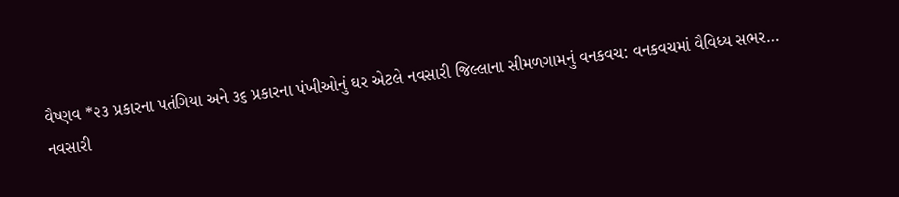વૈષ્ણવ *૨૩ પ્રકારના પતંગિયા અને ૩૬ પ્રકારના પંખીઓનું ઘર એટલે નવસારી જિલ્લાના સીમળગામનું વનકવચ: વનકવચમાં વૈવિધ્ય સભર…
નવસારી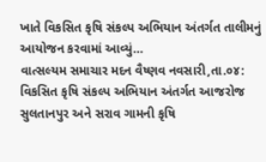ખાતે વિકસિત કૃષિ સંકલ્પ અભિયાન અંતર્ગત તાલીમનું આયોજન કરવામાં આવ્યું…
વાત્સલ્યમ સમાચાર મદન વૈષ્ણવ નવસારી,તા.૦૪: વિકસિત કૃષિ સંકલ્પ અભિયાન અંતર્ગત આજરોજ સુલતાનપુર અને સરાવ ગામની કૃષિ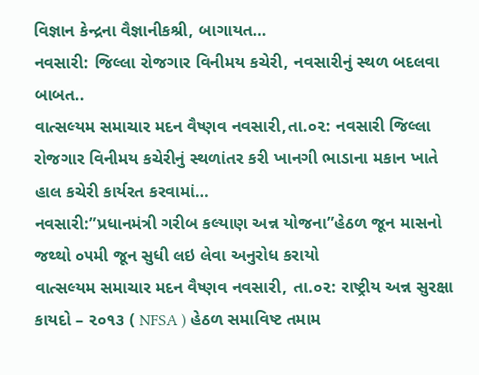વિજ્ઞાન કેન્દ્રના વૈજ્ઞાનીકશ્રી, બાગાયત…
નવસારી: જિલ્લા રોજગાર વિનીમય કચેરી, નવસારીનું સ્થળ બદલવા બાબત..
વાત્સલ્યમ સમાચાર મદન વૈષ્ણવ નવસારી,તા.૦૨: નવસારી જિલ્લા રોજગાર વિનીમય કચેરીનું સ્થળાંતર કરી ખાનગી ભાડાના મકાન ખાતે હાલ કચેરી કાર્યરત કરવામાં…
નવસારી:”પ્રધાનમંત્રી ગરીબ કલ્યાણ અન્ન યોજના”હેઠળ જૂન માસનો જથ્થો ૦૫મી જૂન સુધી લઇ લેવા અનુરોધ કરાયો
વાત્સલ્યમ સમાચાર મદન વૈષ્ણવ નવસારી, તા.૦૨: રાષ્ટ્રીય અન્ન સુરક્ષા કાયદો – ૨૦૧૩ ( NFSA ) હેઠળ સમાવિષ્ટ તમામ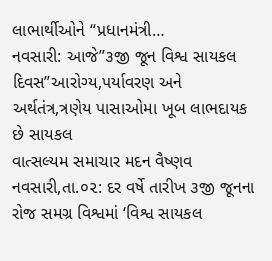લાભાર્થીઓને “પ્રધાનમંત્રી…
નવસારી: આજે”૩જી જૂન વિશ્વ સાયકલ દિવસ”આરોગ્ય,પર્યાવરણ અને અર્થતંત્ર,ત્રણેય પાસાઓમા ખૂબ લાભદાયક છે સાયકલ
વાત્સલ્યમ સમાચાર મદન વૈષ્ણવ નવસારી,તા.૦૨: દર વર્ષે તારીખ ૩જી જૂનના રોજ સમગ્ર વિશ્વમાં ‘વિશ્વ સાયકલ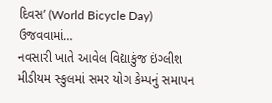દિવસ’ (World Bicycle Day) ઉજવવામાં…
નવસારી ખાતે આવેલ વિદ્યાકુંજ ઇંગ્લીશ મીડીયમ સ્કુલમાં સમર યોગ કેમ્પનું સમાપન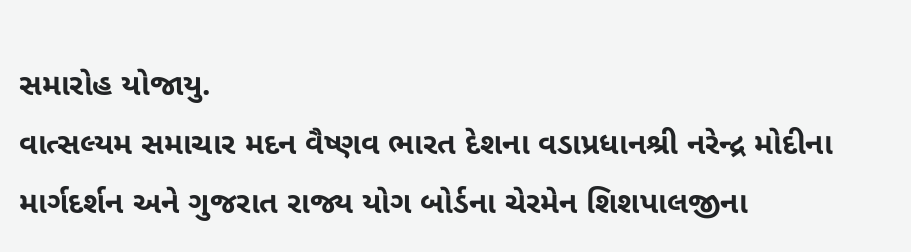સમારોહ યોજાયુ.
વાત્સલ્યમ સમાચાર મદન વૈષ્ણવ ભારત દેશના વડાપ્રધાનશ્રી નરેન્દ્ર મોદીના માર્ગદર્શન અને ગુજરાત રાજ્ય યોગ બોર્ડના ચેરમેન શિશપાલજીના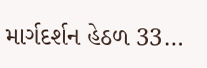માર્ગદર્શન હેઠળ 33…